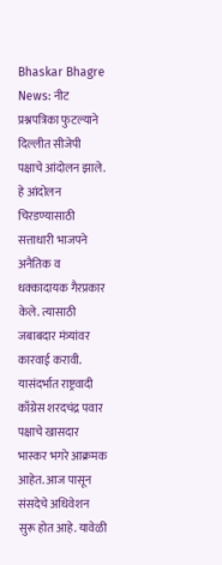Bhaskar Bhagre News: नीट प्रश्नपत्रिका फुटल्याने दिल्लीत सीजेपी पक्षाचे आंदोलन झाले. हे आंदोलन चिरडण्यासाठी सत्ताधारी भाजपने अनैतिक व धक्कादायक गैरप्रकार केले. त्यासाठी जबाबदार मंत्र्यांवर कारवाई करावी.
यासंदर्भात राष्ट्रवादी काँग्रेस शरदचंद्र पवार पक्षाचे खासदार भास्कर भगरे आक्रमक आहेत. आज पासून संसदेचे अधिवेशन सुरू होत आहे. यावेळी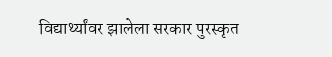विद्यार्थ्यांवर झालेला सरकार पुरस्कृत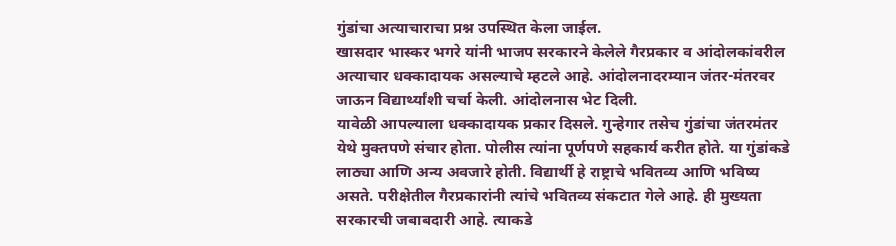गुंडांचा अत्याचाराचा प्रश्न उपस्थित केला जाईल.
खासदार भास्कर भगरे यांनी भाजप सरकारने केलेले गैरप्रकार व आंदोलकांवरील अत्याचार धक्कादायक असल्याचे म्हटले आहे. आंदोलनादरम्यान जंतर-मंतरवर जाऊन विद्यार्थ्यांशी चर्चा केली. आंदोलनास भेट दिली.
यावेळी आपल्याला धक्कादायक प्रकार दिसले. गुन्हेगार तसेच गुंडांचा जंतरमंतर येथे मुक्तपणे संचार होता. पोलीस त्यांना पूर्णपणे सहकार्य करीत होते. या गुंडांकडे लाठ्या आणि अन्य अवजारे होती. विद्यार्थी हे राष्ट्राचे भवितव्य आणि भविष्य असते. परीक्षेतील गैरप्रकारांनी त्यांचे भवितव्य संकटात गेले आहे. ही मुख्यता सरकारची जबाबदारी आहे. त्याकडे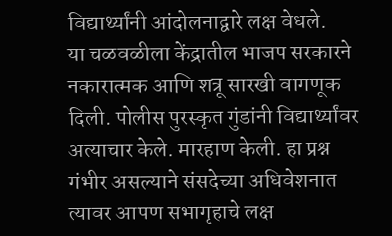विद्यार्थ्यांनी आंदोलनाद्वारे लक्ष वेधले.
या चळवळीला केंद्रातील भाजप सरकारने नकारात्मक आणि शत्रू सारखी वागणूक दिली. पोलीस पुरस्कृत गुंडांनी विद्यार्थ्यांवर अत्याचार केले. मारहाण केली. हा प्रश्न गंभीर असल्याने संसदेच्या अधिवेशनात त्यावर आपण सभागृहाचे लक्ष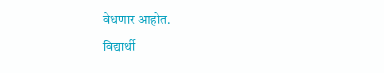वेधणार आहोत.
विद्यार्थी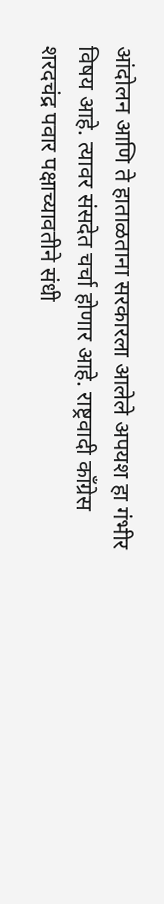आंदोलन आणि ते हाताळताना सरकारला आलेले अपयश हा गंभीर विषय आहे. त्यावर संसदेत चर्चा होणार आहे. राष्ट्रवादी काँग्रेस शरदचंद्र पवार पक्षाच्यावतीने संधी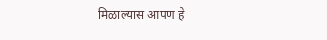मिळाल्यास आपण हे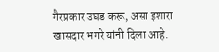गैरप्रकार उघड करू, असा इशारा खासदार भगरे यांनी दिला आहे.